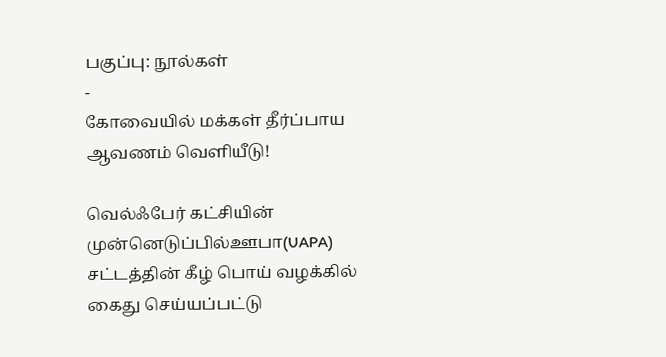பகுப்பு: நூல்கள்
-
கோவையில் மக்கள் தீர்ப்பாய ஆவணம் வெளியீடு!

வெல்ஃபேர் கட்சியின் முன்னெடுப்பில்ஊபா(UAPA) சட்டத்தின் கீழ் பொய் வழக்கில் கைது செய்யப்பட்டு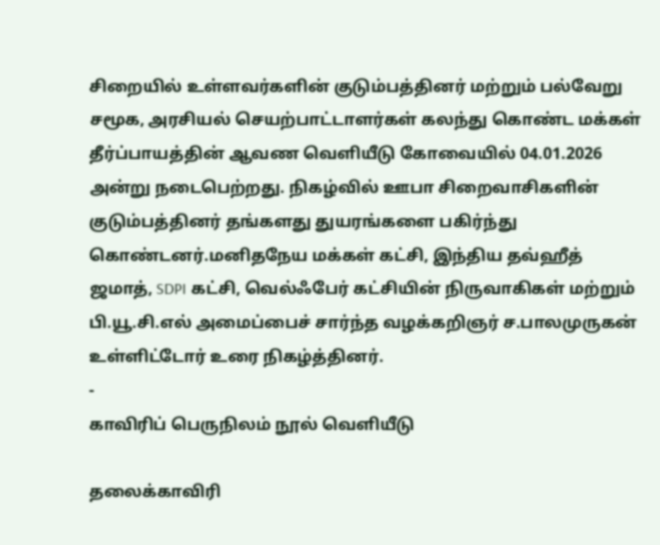சிறையில் உள்ளவர்களின் குடும்பத்தினர் மற்றும் பல்வேறு சமூக, அரசியல் செயற்பாட்டாளர்கள் கலந்து கொண்ட மக்கள் தீர்ப்பாயத்தின் ஆவண வெளியீடு கோவையில் 04.01.2026 அன்று நடைபெற்றது. நிகழ்வில் ஊபா சிறைவாசிகளின் குடும்பத்தினர் தங்களது துயரங்களை பகிர்ந்து கொண்டனர்.மனிதநேய மக்கள் கட்சி, இந்திய தவ்ஹீத் ஜமாத், SDPI கட்சி, வெல்ஃபேர் கட்சியின் நிருவாகிகள் மற்றும் பி.யூ.சி.எல் அமைப்பைச் சார்ந்த வழக்கறிஞர் ச.பாலமுருகன் உள்ளிட்டோர் உரை நிகழ்த்தினர்.
-
காவிரிப் பெருநிலம் நூல் வெளியீடு

தலைக்காவிரி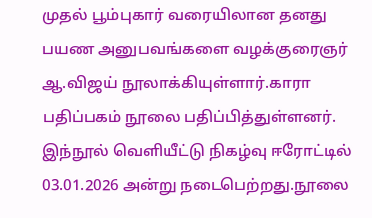முதல் பூம்புகார் வரையிலான தனது பயண அனுபவங்களை வழக்குரைஞர் ஆ.விஜய் நூலாக்கியுள்ளார்.காரா பதிப்பகம் நூலை பதிப்பித்துள்ளனர். இந்நூல் வெளியீட்டு நிகழ்வு ஈரோட்டில் 03.01.2026 அன்று நடைபெற்றது.நூலை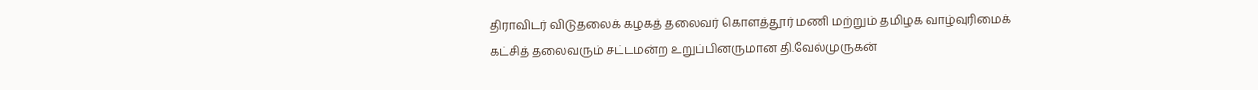திராவிடர் விடுதலைக் கழகத் தலைவர் கொளத்தூர் மணி மற்றும் தமிழக வாழ்வுரிமைக் கட்சித் தலைவரும் சட்டமன்ற உறுப்பினருமான தி.வேல்முருகன்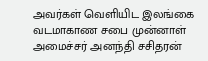அவர்கள் வெளியிட இலங்கை வடமாகாண சபை முன்னாள் அமைச்சர் அனந்தி சசிதரன்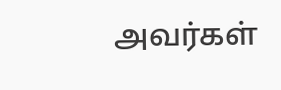அவர்கள்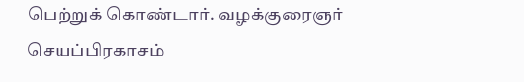பெற்றுக் கொண்டார். வழக்குரைஞர் செயப்பிரகாசம்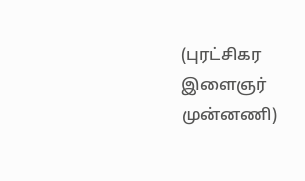(புரட்சிகர இளைஞர் முன்னணி)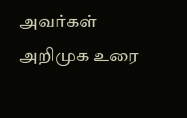அவர்கள் அறிமுக உரை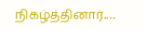நிகழ்த்தினார்.…